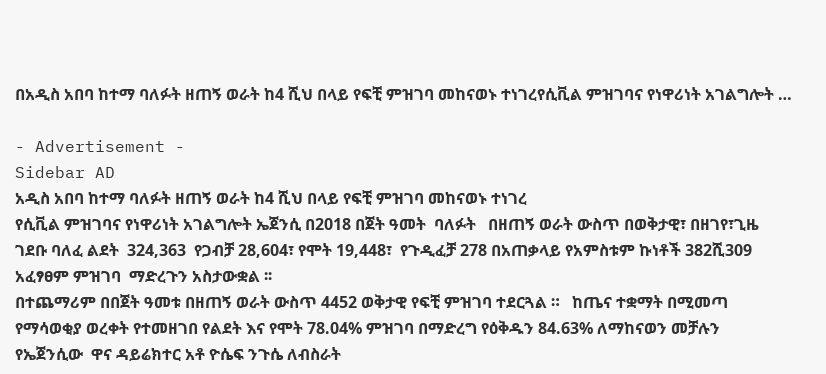በአዲስ አበባ ከተማ ባለፉት ዘጠኝ ወራት ከ4 ሺህ በላይ የፍቺ ምዝገባ መከናወኑ ተነገረየሲቪል ምዝገባና የነዋሪነት አገልግሎት …

- Advertisement -
Sidebar AD
አዲስ አበባ ከተማ ባለፉት ዘጠኝ ወራት ከ4 ሺህ በላይ የፍቺ ምዝገባ መከናወኑ ተነገረ
የሲቪል ምዝገባና የነዋሪነት አገልግሎት ኤጀንሲ በ2018 በጀት ዓመት  ባለፉት   በዘጠኝ ወራት ውስጥ በወቅታዊ፣ በዘገየ፣ጊዜ ገደቡ ባለፈ ልደት  324,363  የጋብቻ 28,604፣ የሞት 19,448፣  የጉዲፈቻ 278 በአጠቃላይ የአምስቱም ኩነቶች 382ሺ309 አፈፃፀም ምዝገባ  ማድረጉን አስታውቋል ፡፡
በተጨማሪም በበጀት ዓመቱ በዘጠኝ ወራት ውስጥ 4452 ወቅታዊ የፍቺ ምዝገባ ተደርጓል ።   ከጤና ተቋማት በሚመጣ የማሳወቂያ ወረቀት የተመዘገበ የልደት እና የሞት 78.04% ምዝገባ በማድረግ የዕቅዱን 84.63% ለማከናወን መቻሉን   የኤጀንሲው  ዋና ዳይሬክተር አቶ ዮሴፍ ንጉሴ ለብስራት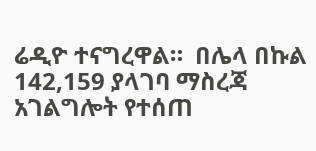ሬዲዮ ተናግረዋል።  በሌላ በኩል 142,159 ያላገባ ማስረጃ አገልግሎት የተሰጠ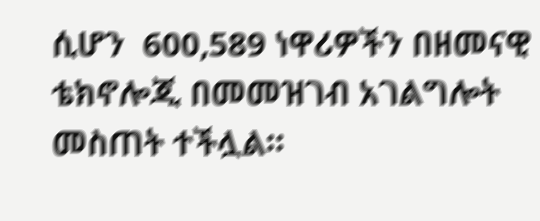ሲሆን  600,589 ነዋሪዎችን በዘመናዊ ቴክኖሎጂ በመመዝገብ አገልግሎት መስጠት ተችሏል።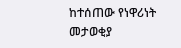ከተሰጠው የነዋሪነት መታወቂያ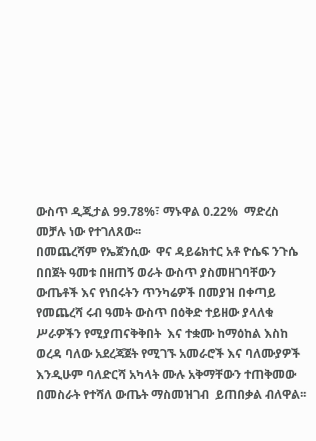ውስጥ ዲጂታል 99.78%፣ ማኑዋል 0.22%  ማድረስ መቻሉ ነው የተገለጸው፡፡
በመጨረሻም የኤጀንሲው  ዋና ዳይሬክተር አቶ ዮሴፍ ንጉሴ በበጀት ዓመቱ በዘጠኝ ወራት ውስጥ ያስመዘገባቸውን ውጤቶች እና የነበሩትን ጥንካሬዎች በመያዝ በቀጣይ የመጨረሻ ሩብ ዓመት ውስጥ በዕቅድ ተይዘው ያላለቁ ሥራዎችን የሚያጠናቅቅበት  እና ተቋሙ ከማዕከል እስከ ወረዳ ባለው አደረጃጀት የሚገኙ አመራሮች እና ባለሙያዎች እንዲሁም ባለድርሻ አካላት ሙሉ አቅማቸውን ተጠቅመው በመስራት የተሻለ ውጤት ማስመዝገብ  ይጠበቃል ብለዋል፡፡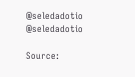@seledadotio
@seledadotio

Source: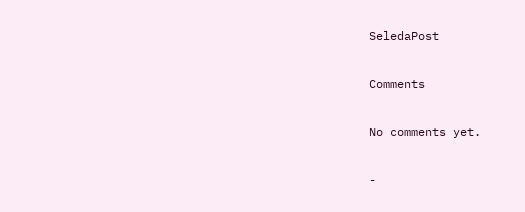SeledaPost

Comments

No comments yet.

-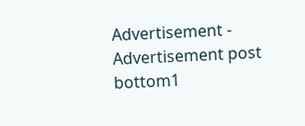Advertisement -
Advertisement post bottom1